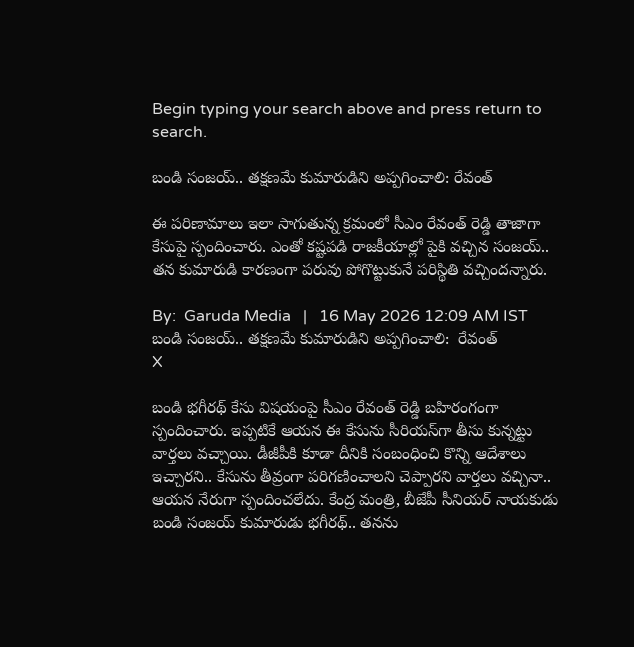Begin typing your search above and press return to search.

బండి సంజ‌య్‌.. త‌క్ష‌ణ‌మే కుమారుడిని అప్ప‌గించాలి: రేవంత్

ఈ ప‌రిణామాలు ఇలా సాగుతున్న క్ర‌మంలో సీఎం రేవంత్ రెడ్డి తాజాగా కేసుపై స్పందించారు. ఎంతో క‌ష్ట‌ప‌డి రాజ‌కీయాల్లో పైకి వ‌చ్చిన సంజ‌య్‌.. త‌న కుమారుడి కార‌ణంగా ప‌రువు పోగొట్టుకునే ప‌రిస్థితి వ‌చ్చింద‌న్నారు.

By:  Garuda Media   |   16 May 2026 12:09 AM IST
బండి సంజ‌య్‌.. త‌క్ష‌ణ‌మే కుమారుడిని అప్ప‌గించాలి:  రేవంత్
X

బండి భ‌గీర‌థ్ కేసు విష‌యంపై సీఎం రేవంత్ రెడ్డి బ‌హిరంగంగా స్పందించారు. ఇప్ప‌టికే ఆయ‌న ఈ కేసును సీరియ‌స్‌గా తీసు కున్న‌ట్టు వార్త‌లు వ‌చ్చాయి. డీజీపీకి కూడా దీనికి సంబంధించి కొన్ని ఆదేశాలు ఇచ్చార‌ని.. కేసును తీవ్రంగా ప‌రిగ‌ణించాల‌ని చెప్పార‌ని వార్త‌లు వ‌చ్చినా.. ఆయ‌న నేరుగా స్పందించ‌లేదు. కేంద్ర మంత్రి, బీజేపీ సీనియ‌ర్ నాయ‌కుడు బండి సంజ‌య్ కుమారుడు భ‌గీర‌థ్‌.. త‌నను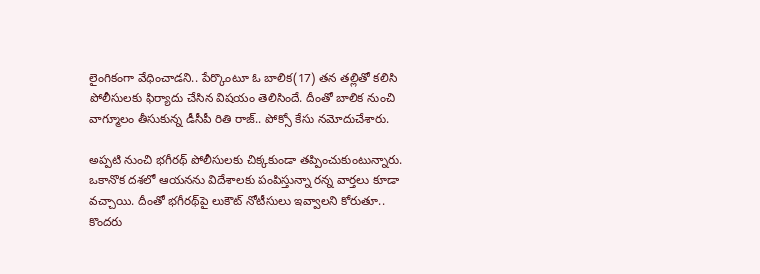లైంగికంగా వేధించాడ‌ని.. పేర్కొంటూ ఓ బాలిక‌(17) త‌న త‌ల్లితో క‌లిసి పోలీసుల‌కు ఫిర్యాదు చేసిన విష‌యం తెలిసిందే. దీంతో బాలిక నుంచి వాగ్మూలం తీసుకున్న డీసీపీ రితి రాజ్‌.. పోక్సో కేసు న‌మోదుచేశారు.

అప్ప‌టి నుంచి భ‌గీర‌థ్ పోలీసుల‌కు చిక్క‌కుండా త‌ప్పించుకుంటున్నారు. ఒకానొక ద‌శ‌లో ఆయ‌న‌ను విదేశాల‌కు పంపిస్తున్నా ర‌న్న వార్త‌లు కూడా వ‌చ్చాయి. దీంతో భ‌గీర‌థ్‌పై లుకౌట్ నోటీసులు ఇవ్వాల‌ని కోరుతూ.. కొంద‌రు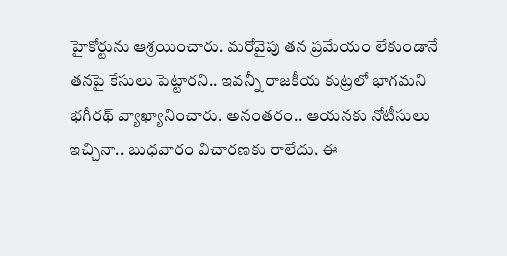హైకోర్టును ఆశ్ర‌యించారు. మ‌రోవైపు త‌న ప్ర‌మేయం లేకుండానే త‌న‌పై కేసులు పెట్టార‌ని.. ఇవ‌న్నీ రాజ‌కీయ కుట్ర‌లో భాగ‌మ‌ని భ‌గీర‌థ్ వ్యాఖ్యానించారు. అనంత‌రం.. ఆయ‌న‌కు నోటీసులు ఇచ్చినా.. బుధ‌వారం విచార‌ణ‌కు రాలేదు. ఈ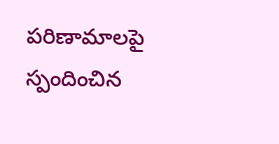ప‌రిణామాల‌పై స్పందించిన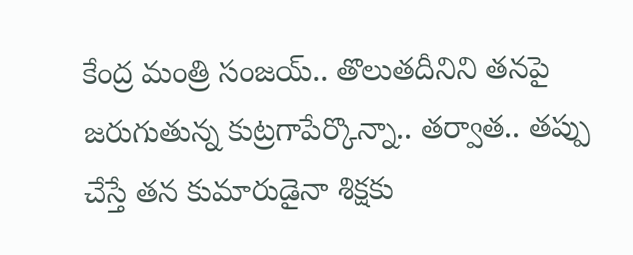కేంద్ర మంత్రి సంజ‌య్‌.. తొలుత‌దీనిని త‌న‌పై జ‌రుగుతున్న కుట్ర‌గాపేర్కొన్నా.. త‌ర్వాత‌.. త‌ప్పు చేస్తే త‌న కుమారుడైనా శిక్ష‌కు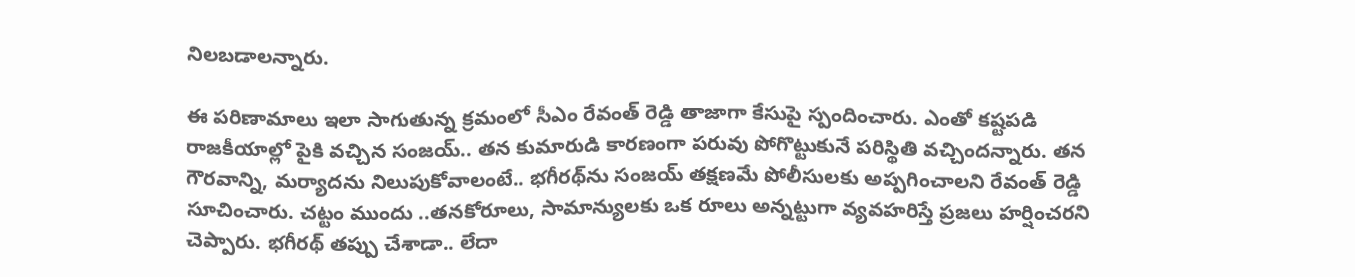నిల‌బ‌డాల‌న్నారు.

ఈ ప‌రిణామాలు ఇలా సాగుతున్న క్ర‌మంలో సీఎం రేవంత్ రెడ్డి తాజాగా కేసుపై స్పందించారు. ఎంతో క‌ష్ట‌ప‌డి రాజ‌కీయాల్లో పైకి వ‌చ్చిన సంజ‌య్‌.. త‌న కుమారుడి కార‌ణంగా ప‌రువు పోగొట్టుకునే ప‌రిస్థితి వ‌చ్చింద‌న్నారు. త‌న గౌర‌వాన్ని, మ‌ర్యాద‌ను నిలుపుకోవాలంటే.. భ‌గీర‌థ్‌ను సంజ‌య్ త‌క్ష‌ణ‌మే పోలీసుల‌కు అప్ప‌గించాల‌ని రేవంత్ రెడ్డి సూచించారు. చ‌ట్టం ముందు ..త‌న‌కోరూలు, సామాన్యుల‌కు ఒక రూలు అన్న‌ట్టుగా వ్య‌వ‌హ‌రిస్తే ప్ర‌జ‌లు హ‌ర్షించ‌ర‌ని చెప్పారు. భ‌గీర‌థ్ త‌ప్పు చేశాడా.. లేదా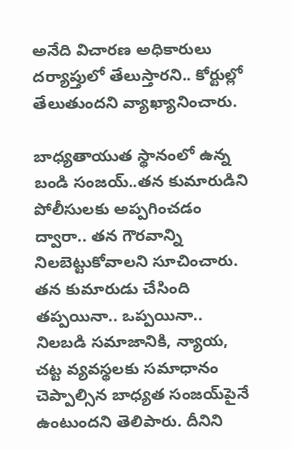అనేది విచార‌ణ అధికారులు ద‌ర్యాప్తులో తేలుస్తార‌ని.. కోర్టుల్లో తేలుతుంద‌ని వ్యాఖ్యానించారు.

బాధ్య‌తాయుత స్థానంలో ఉన్న బండి సంజ‌య్‌..త‌న కుమారుడిని పోలీసుల‌కు అప్ప‌గించ‌డం ద్వారా.. త‌న గౌర‌వాన్ని నిల‌బెట్టుకోవాల‌ని సూచించారు. త‌న కుమారుడు చేసింది త‌ప్ప‌యినా.. ఒప్ప‌యినా.. నిల‌బ‌డి స‌మాజానికి, న్యాయ‌, చ‌ట్ట వ్య‌వ‌స్థ‌ల‌కు స‌మాధానం చెప్పాల్సిన బాధ్య‌త సంజ‌య్‌పైనే ఉంటుంద‌ని తెలిపారు. దీనిని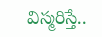విస్మ‌రిస్తే..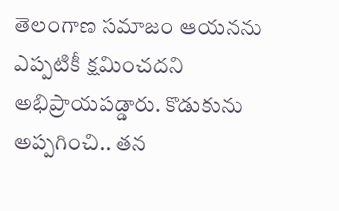తెలంగాణ స‌మాజం ఆయ‌న‌ను ఎప్ప‌టికీ క్ష‌మించ‌ద‌ని అభిప్రాయ‌ప‌డ్డారు. కొడుకును అప్ప‌గించి.. త‌న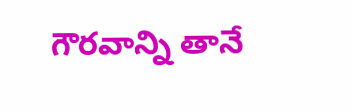గౌర‌వాన్ని తానే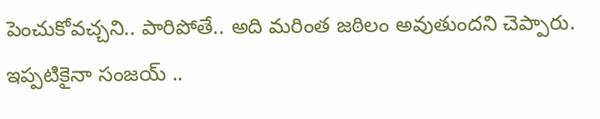పెంచుకోవ‌చ్చ‌ని.. పారిపోతే.. అది మరింత జ‌ఠిలం అవుతుంద‌ని చెప్పారు. ఇప్ప‌టికైనా సంజ‌య్ ..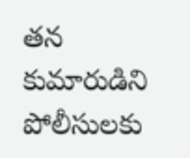త‌న కుమారుడిని పోలీసుల‌కు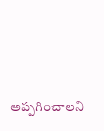అప్ప‌గించాల‌ని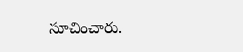సూచించారు.